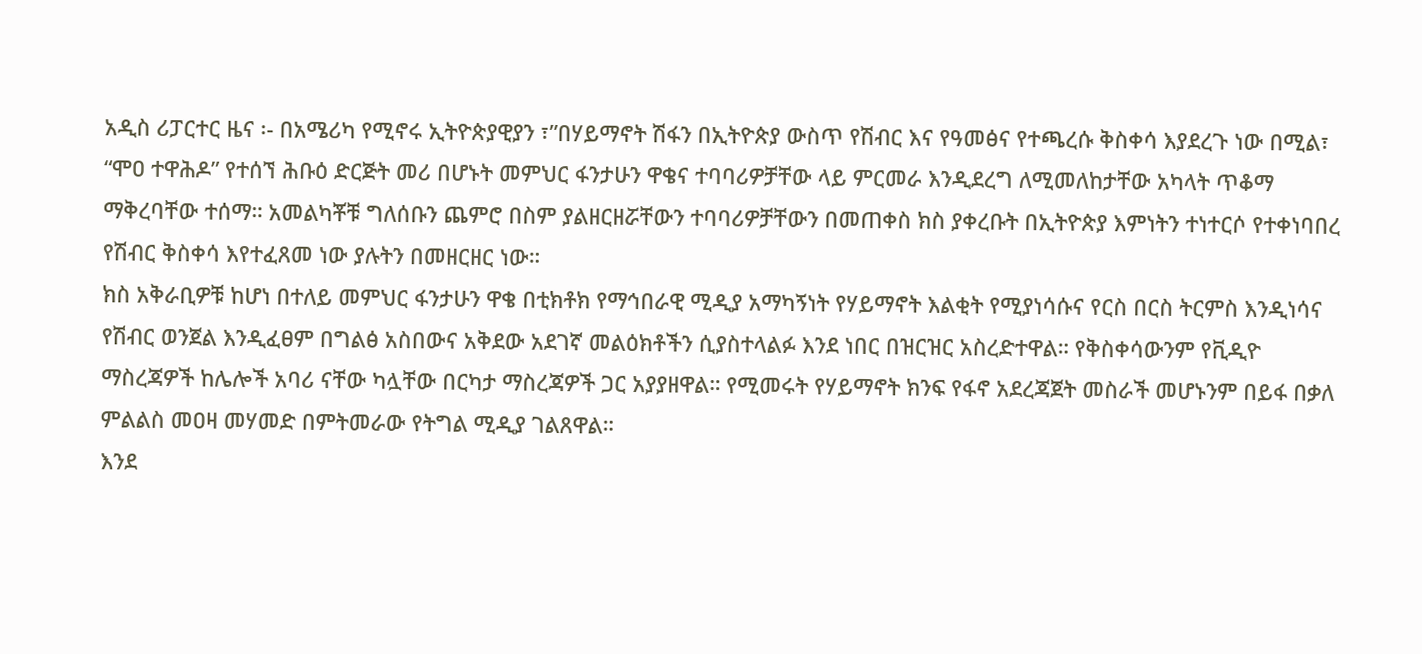አዲስ ሪፓርተር ዜና ፡- በአሜሪካ የሚኖሩ ኢትዮጵያዊያን ፣”በሃይማኖት ሽፋን በኢትዮጵያ ውስጥ የሽብር እና የዓመፅና የተጫረሱ ቅስቀሳ እያደረጉ ነው በሚል፣ “ሞዐ ተዋሕዶ” የተሰኘ ሕቡዕ ድርጅት መሪ በሆኑት መምህር ፋንታሁን ዋቄና ተባባሪዎቻቸው ላይ ምርመራ እንዲደረግ ለሚመለከታቸው አካላት ጥቆማ ማቅረባቸው ተሰማ። አመልካቾቹ ግለሰቡን ጨምሮ በስም ያልዘርዘሯቸውን ተባባሪዎቻቸውን በመጠቀስ ክስ ያቀረቡት በኢትዮጵያ እምነትን ተነተርሶ የተቀነባበረ የሽብር ቅስቀሳ እየተፈጸመ ነው ያሉትን በመዘርዘር ነው።
ክስ አቅራቢዎቹ ከሆነ በተለይ መምህር ፋንታሁን ዋቄ በቲክቶክ የማኅበራዊ ሚዲያ አማካኝነት የሃይማኖት እልቂት የሚያነሳሱና የርስ በርስ ትርምስ እንዲነሳና የሽብር ወንጀል እንዲፈፀም በግልፅ አስበውና አቅደው አደገኛ መልዕክቶችን ሲያስተላልፉ እንደ ነበር በዝርዝር አስረድተዋል። የቅስቀሳውንም የቪዲዮ ማስረጃዎች ከሌሎች አባሪ ናቸው ካሏቸው በርካታ ማስረጃዎች ጋር አያያዘዋል። የሚመሩት የሃይማኖት ክንፍ የፋኖ አደረጃጀት መስራች መሆኑንም በይፋ በቃለ ምልልስ መዐዛ መሃመድ በምትመራው የትግል ሚዲያ ገልጸዋል።
እንደ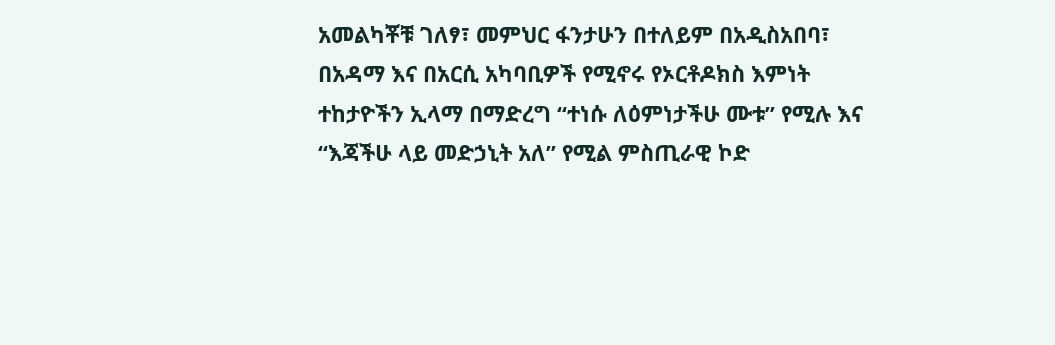አመልካቾቹ ገለፃ፣ መምህር ፋንታሁን በተለይም በአዲስአበባ፣ በአዳማ እና በአርሲ አካባቢዎች የሚኖሩ የኦርቶዶክስ እምነት ተከታዮችን ኢላማ በማድረግ “ተነሱ ለዕምነታችሁ ሙቱ” የሚሉ እና “እጃችሁ ላይ መድኃኒት አለ” የሚል ምስጢራዊ ኮድ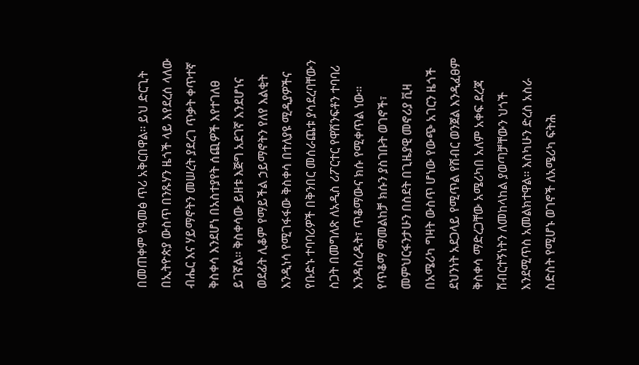በመጠቀም የዓመፅ ጥሪ አቅርበዋል። ይህ ድርጊት በኢትዮጵያ ውስጥ በንጹሃን ዜጎች ላይ እየደረሰ ላለው ብሔር እና ሃይማኖትን መሠረት ያደረገ ጥቃት ቀጥተኛ ቅስቀሳ እንደሆነ በአስተያየት ሰጪዎች እየተገለፀ ይገኛል። ቅስቀሳው ይዘቱ እጅግ አደገኛ እንደሆነና ወደፊት ሊቆም የማይችል ኃይማኖትን የለየ እልቂት እንዲነሳ የሚገፋፋው ቅስቀሳ በተለያዩ ሚዲያዎችና የቡድኑ ተባባሪዎች በቅንበር መሰራጨቱ ያሳደረባቸውን ስጋት በመግለጽ ለአዲስ ሪፖርተር የዋሽንፍቶን ተባባሪ እንዳስረዱት፣ ጥቆማውና ክሱ የሚቀጥል ነው።
የጥቆማ ማመልከቻ ክሱን ያስገቡት ወገኖች፣ መምህርፋንታሁን በስደት በጊዜያዊ መኖሪያ ቪዛ በአሜሪካ ግዛት ውስጥ ሆነው የውጭ አገርን ዜጎች ደህንነት አደጋላይ የሚጥል የሽብር ወንጀል እንዲፈፀም ቅስቀሳ ማድረጋቸው አሜሪካበ አለም አቀፍ ደረጃ ሽብርተኝነትን ለመከላከል ያወጣቻቸውን ህጎች እንደሚጥስ አመልክተዋል። እስካሁን ድረስ አስራ ስድስት የሚሆኑ ወገኖች ለአሜሪካ ፍትሕ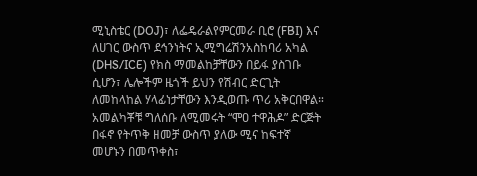ሚኒስቴር (DOJ)፣ ለፌዴራልየምርመራ ቢሮ (FBI) እና ለሀገር ውስጥ ደኅንነትና ኢሚግሬሽንአስከባሪ አካል (DHS/ICE) የክስ ማመልከቻቸውን በይፋ ያስገቡ ሲሆን፣ ሌሎችም ዜጎች ይህን የሽብር ድርጊት ለመከላከል ሃላፊነታቸውን እንዲወጡ ጥሪ አቅርበዋል።
አመልካቾቹ ግለሰቡ ለሚመሩት “ሞዐ ተዋሕዶ” ድርጅት በፋኖ የትጥቅ ዘመቻ ውስጥ ያለው ሚና ከፍተኛ መሆኑን በመጥቀስ፣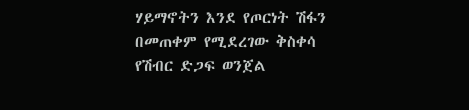ሃይማኖትን እንደ የጦርነት ሽፋን በመጠቀም የሚደረገው ቅስቀሳ የሽብር ድጋፍ ወንጀል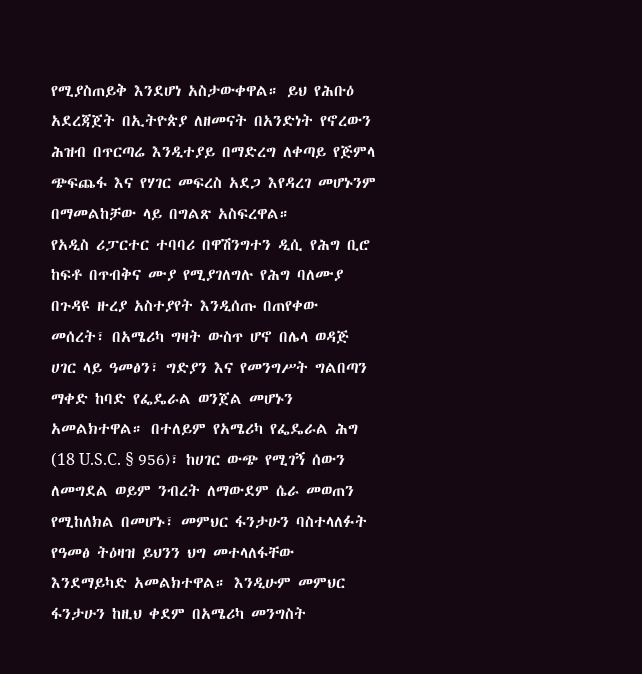የሚያስጠይቅ እንደሆነ አስታውቀዋል። ይህ የሕቡዕ አደረጃጀት በኢትዮጵያ ለዘመናት በአንድነት የኖረውን ሕዝብ በጥርጣሬ እንዲተያይ በማድረግ ለቀጣይ የጅምላ ጭፍጨፋ እና የሃገር መፍረስ አደጋ እየዳረገ መሆኑንም በማመልከቻው ላይ በግልጽ አስፍረዋል።
የአዲስ ሪፓርተር ተባባሪ በዋሽንግተን ዲሲ የሕግ ቢሮ ከፍቶ በጥብቅና ሙያ የሚያገለግሉ የሕግ ባለሙያ በጉዳዩ ዙረያ አስተያየት እንዲሰጡ በጠየቀው መሰረት፣ በአሜሪካ ግዛት ውስጥ ሆኖ በሌላ ወዳጅ ሀገር ላይ ዓመፅን፣ ግድያን እና የመንግሥት ግልበጣን ማቀድ ከባድ የፌዴራል ወንጀል መሆኑን አመልክተዋል። በተለይም የአሜሪካ የፌዴራል ሕግ (18 U.S.C. § 956)፣ ከሀገር ውጭ የሚገኝ ሰውን ለመግደል ወይም ንብረት ለማውደም ሴራ መወጠን የሚከለክል በመሆኑ፣ መምህር ፋንታሁን ባስተላለፉት የዓመፅ ትዕዛዝ ይህንን ህግ መተላለፋቸው እንደማይካድ አመልክተዋል። እንዲሁም መምህር ፋንታሁን ከዚህ ቀደም በአሜሪካ መንግስት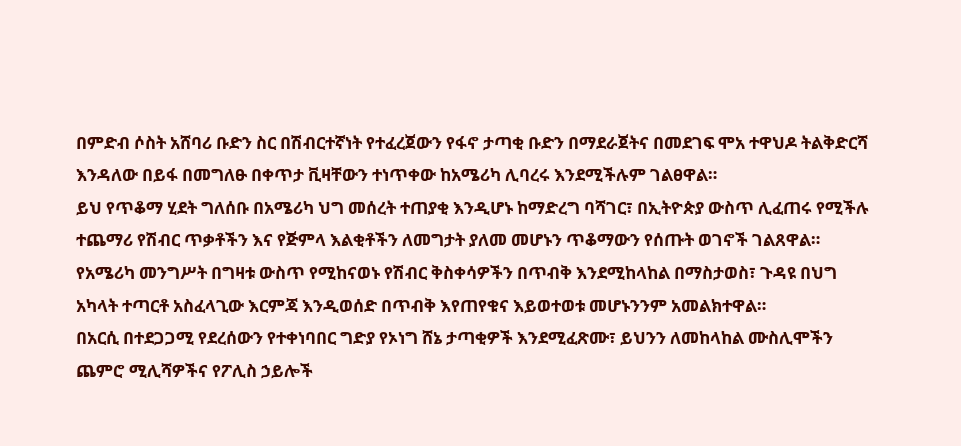በምድብ ሶስት አሸባሪ ቡድን ስር በሽብርተኛነት የተፈረጀውን የፋኖ ታጣቂ ቡድን በማደራጀትና በመደገፍ ሞአ ተዋህዶ ትልቅድርሻ እንዳለው በይፋ በመግለፁ በቀጥታ ቪዛቸውን ተነጥቀው ከአሜሪካ ሊባረሩ እንደሚችሉም ገልፀዋል።
ይህ የጥቆማ ሂደት ግለሰቡ በአሜሪካ ህግ መሰረት ተጠያቂ እንዲሆኑ ከማድረግ ባሻገር፣ በኢትዮጵያ ውስጥ ሊፈጠሩ የሚችሉ ተጨማሪ የሽብር ጥቃቶችን እና የጅምላ እልቂቶችን ለመግታት ያለመ መሆኑን ጥቆማውን የሰጡት ወገኖች ገልጸዋል። የአሜሪካ መንግሥት በግዛቱ ውስጥ የሚከናወኑ የሽብር ቅስቀሳዎችን በጥብቅ እንደሚከላከል በማስታወስ፣ ጉዳዩ በህግ አካላት ተጣርቶ አስፈላጊው እርምጃ እንዲወሰድ በጥብቅ እየጠየቁና እይወተወቱ መሆኑንንም አመልክተዋል።
በአርሲ በተደጋጋሚ የደረሰውን የተቀነባበር ግድያ የኦነግ ሸኔ ታጣቂዎች እንደሚፈጽሙ፣ ይህንን ለመከላከል ሙስሊሞችን ጨምሮ ሚሊሻዎችና የፖሊስ ኃይሎች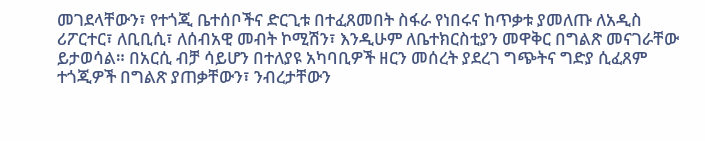መገደላቸውን፣ የተጎጂ ቤተሰቦችና ድርጊቱ በተፈጸመበት ስፋራ የነበሩና ከጥቃቱ ያመለጡ ለአዲስ ሪፖርተር፣ ለቢቢሲ፣ ለሰብአዊ መብት ኮሚሽን፣ እንዲሁም ለቤተክርስቲያን መዋቅር በግልጽ መናገራቸው ይታወሳል። በአርሲ ብቻ ሳይሆን በተለያዩ አካባቢዎች ዘርን መሰረት ያደረገ ግጭትና ግድያ ሲፈጸም ተጎጂዎች በግልጽ ያጠቃቸውን፣ ንብረታቸውን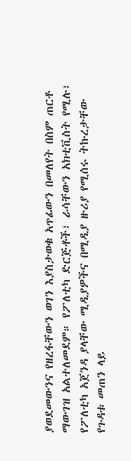ያወደመውንና የዘረፋቸውን ወገን እያስታወቁ አጥፊውን በመለየት በስም ጠርቶ ማውገዝ አልተለመደም። የፖለቲካ ድርጅቶች፣ ራሳቸውን አክቲቪስት የሚሉ፣ የፖለቲካ አጀንዳ ያላቸው ሚዲያዎችና በሚዲያ ዙሪያ የሚሰሩ ትኩረታቸው የጉዳቱ መጠን ላይ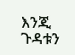እንጂ ጉዳቱን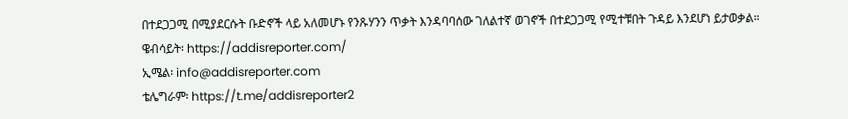በተደጋጋሚ በሚያደርሱት ቡድኖች ላይ አለመሆኑ የንጹሃንን ጥቃት እንዳባባሰው ገለልተኛ ወገኖች በተደጋጋሚ የሚተቹበት ጉዳይ እንደሆነ ይታወቃል።
ዌብሳይት፡ https://addisreporter.com/
ኢሜል፡ info@addisreporter.com
ቴሌግራም፡ https://t.me/addisreporter2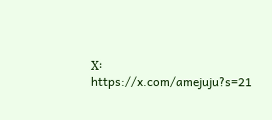X፡ https://x.com/amejuju?s=21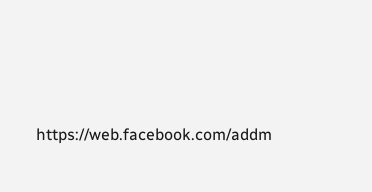https://web.facebook.com/addm